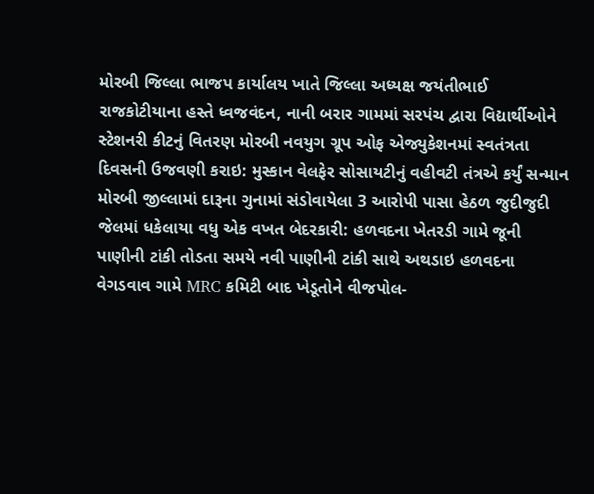મોરબી જિલ્લા ભાજપ કાર્યાલય ખાતે જિલ્લા અધ્યક્ષ જયંતીભાઈ રાજકોટીયાના હસ્તે ધ્વજવંદન, નાની બરાર ગામમાં સરપંચ દ્વારા વિદ્યાર્થીઓને સ્ટેશનરી કીટનું વિતરણ મોરબી નવયુગ ગ્રૂપ ઓફ એજ્યુકેશનમાં સ્વતંત્રતા દિવસની ઉજવણી કરાઇ: મુસ્કાન વેલફેર સોસાયટીનું વહીવટી તંત્રએ કર્યું સન્માન મોરબી જીલ્લામાં દારૂના ગુનામાં સંડોવાયેલા 3 આરોપી પાસા હેઠળ જુદીજુદી જેલમાં ધકેલાયા વધુ એક વખત બેદરકારી: હળવદના ખેતરડી ગામે જૂની પાણીની ટાંકી તોડતા સમયે નવી પાણીની ટાંકી સાથે અથડાઇ હળવદના વેગડવાવ ગામે MRC કમિટી બાદ ખેડૂતોને વીજપોલ-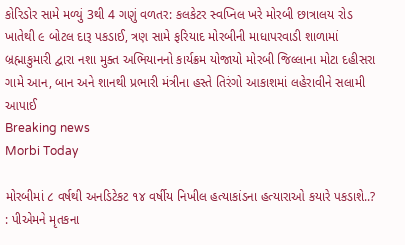કોરિડોર સામે મળ્યું 3થી 4 ગણું વળતર: કલકેટર સ્વપ્નિલ ખરે મોરબી છાત્રાલય રોડ ખાતેથી ૯ બોટલ દારૂ પકડાઈ, ત્રણ સામે ફરિયાદ મોરબીની માધાપરવાડી શાળામાં બ્રહ્માકુમારી દ્વારા નશા મુક્ત અભિયાનનો કાર્યક્રમ યોજાયો મોરબી જિલ્લાના મોટા દહીસરા ગામે આન, બાન અને શાનથી પ્રભારી મંત્રીના હસ્તે તિરંગો આકાશમાં લહેરાવીને સલામી આપાઈ
Breaking news
Morbi Today

મોરબીમાં ૮ વર્ષથી અનડિટેકટ ૧૪ વર્ષીય નિખીલ હત્યાકાંડના હત્યારાઓ કયારે પકડાશે..?  : પીએમને મૃતકના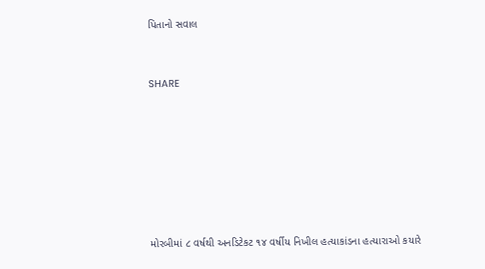પિતાનો સવાલ


SHARE







મોરબીમાં ૮ વર્ષથી અનડિટેકટ ૧૪ વર્ષીય નિખીલ હત્યાકાંડના હત્યારાઓ કયારે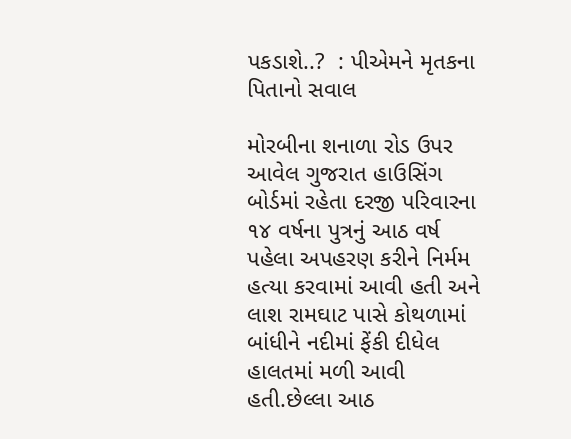પકડાશે..?  : પીએમને મૃતકના પિતાનો સવાલ

મોરબીના શનાળા રોડ ઉપર આવેલ ગુજરાત હાઉસિંગ બોર્ડમાં રહેતા દરજી પરિવારના ૧૪ વર્ષના પુત્રનું આઠ વર્ષ પહેલા અપહરણ કરીને નિર્મમ હત્યા કરવામાં આવી હતી અને લાશ રામઘાટ પાસે કોથળામાં બાંધીને નદીમાં ફેંકી દીધેલ હાલતમાં મળી આવી હતી.છેલ્લા આઠ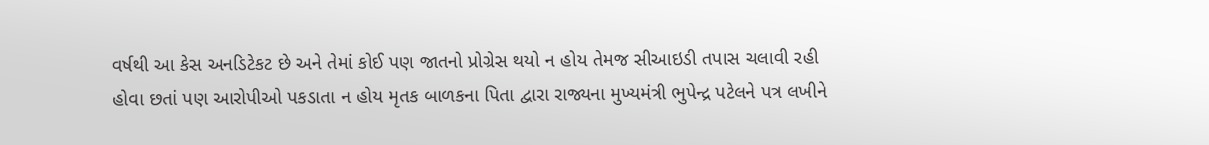વર્ષથી આ કેસ અનડિટેકટ છે અને તેમાં કોઈ પણ જાતનો પ્રોગ્રેસ થયો ન હોય તેમજ સીઆઇડી તપાસ ચલાવી રહી હોવા છતાં પણ આરોપીઓ પકડાતા ન હોય મૃતક બાળકના પિતા દ્વારા રાજ્યના મુખ્યમંત્રી ભુપેન્દ્ર પટેલને પત્ર લખીને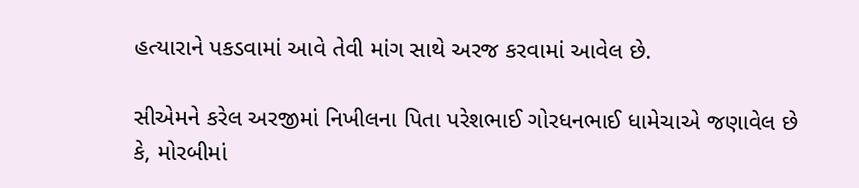હત્યારાને પકડવામાં આવે તેવી માંગ સાથે અરજ કરવામાં આવેલ છે.

સીએમને કરેલ અરજીમાં નિખીલના પિતા પરેશભાઈ ગોરધનભાઈ ધામેચાએ જણાવેલ છે કે, મોરબીમાં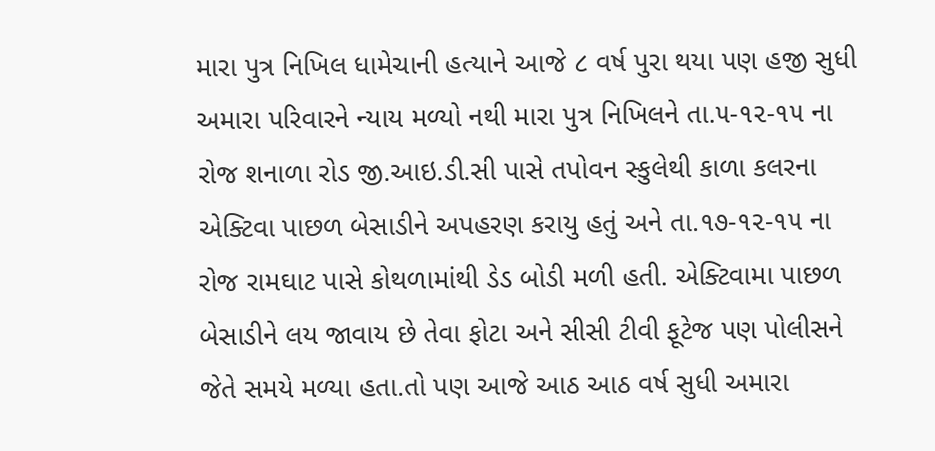મારા પુત્ર નિખિલ ધામેચાની હત્યાને આજે ૮ વર્ષ પુરા થયા પણ હજી સુધી અમારા પરિવારને ન્યાય મળ્યો નથી મારા પુત્ર નિખિલને તા.૫-૧૨-૧૫ ના રોજ શનાળા રોડ જી.આઇ.ડી.સી પાસે તપોવન સ્કુલેથી કાળા કલરના એક્ટિવા પાછળ બેસાડીને અપહરણ કરાયુ હતું અને તા.૧૭-૧૨-૧૫ ના રોજ રામઘાટ પાસે કોથળામાંથી ડેડ બોડી મળી હતી. એક્ટિવામા પાછળ બેસાડીને લય જાવાય છે તેવા ફોટા અને સીસી ટીવી ફૂટેજ પણ પોલીસને જેતે સમયે મળ્યા હતા.તો પણ આજે આઠ આઠ વર્ષ સુધી અમારા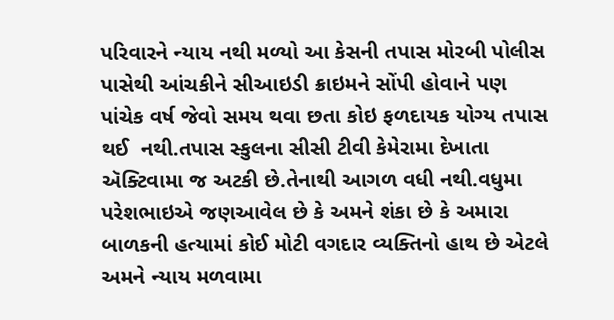પરિવારને ન્યાય નથી મળ્યો આ કેસની તપાસ મોરબી પોલીસ પાસેથી આંચકીને સીઆઇડી ક્રાઇમને સોંપી હોવાને પણ પાંચેક વર્ષ જેવો સમય થવા છતા કોઇ ફળદાયક યોગ્ય તપાસ થઈ  નથી.તપાસ સ્કુલના સીસી ટીવી કેમેરામા દેખાતા ઍક્ટિવામા જ અટકી છે.તેનાથી આગળ વધી નથી.વધુમા પરેશભાઇએ જણઆવેલ છે કે અમને શંકા છે કે અમારા બાળકની હત્યામાં કોઈ મોટી વગદાર વ્યક્તિનો હાથ છે એટલે અમને ન્યાય મળવામા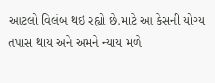આટલો વિલંબ થઇ રહ્યો છે.માટે આ કેસની યોગ્ય તપાસ થાય અને અમને ન્યાય મળે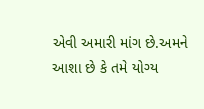એવી અમારી માંગ છે.અમને આશા છે કે તમે યોગ્ય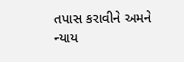તપાસ કરાવીને અમને ન્યાય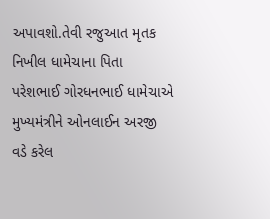અપાવશો.તેવી રજુઆત મૃતક નિખીલ ધામેચાના પિતા પરેશભાઈ ગોરધનભાઈ ધામેચાએ મુખ્યમંત્રીને ઓનલાઈન અરજી વડે કરેલ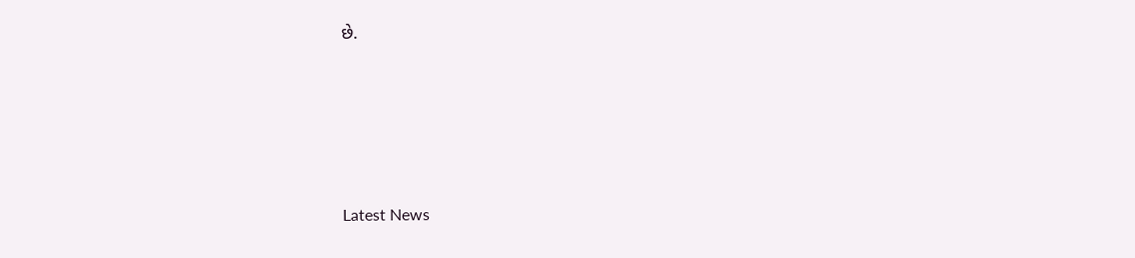છે.






Latest News